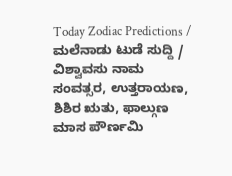Today Zodiac Predictions / ಮಲೆನಾಡು ಟುಡೆ ಸುದ್ದಿ / ವಿಶ್ವಾವಸು ನಾಮ ಸಂವತ್ಸರ, ಉತ್ತರಾಯಣ, ಶಿಶಿರ ಋತು, ಫಾಲ್ಗುಣ ಮಾಸ ಪೌರ್ಣಮಿ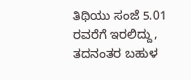ತಿಥಿಯು ಸಂಜೆ 5.01 ರವರೆಗೆ ಇರಲಿದ್ದು, ತದನಂತರ ಬಹುಳ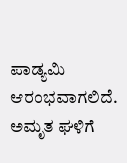ಪಾಡ್ಯಮಿ ಆರಂಭವಾಗಲಿದೆ. ಅಮೃತ ಘಳಿಗೆ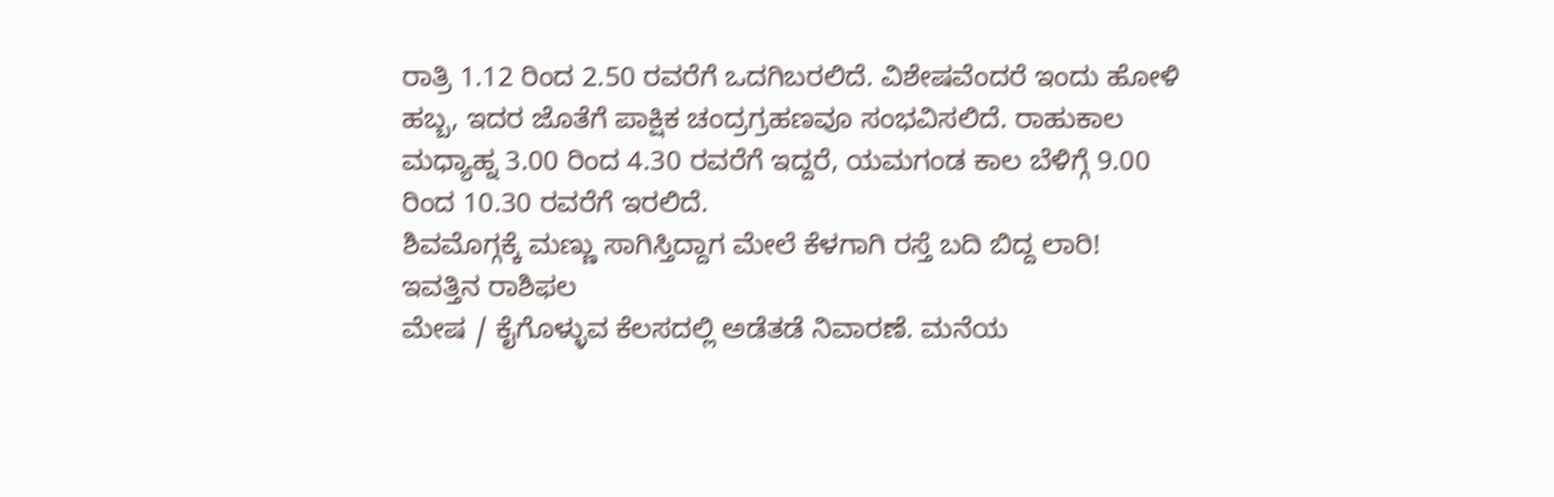ರಾತ್ರಿ 1.12 ರಿಂದ 2.50 ರವರೆಗೆ ಒದಗಿಬರಲಿದೆ. ವಿಶೇಷವೆಂದರೆ ಇಂದು ಹೋಳಿ ಹಬ್ಬ, ಇದರ ಜೊತೆಗೆ ಪಾಕ್ಷಿಕ ಚಂದ್ರಗ್ರಹಣವೂ ಸಂಭವಿಸಲಿದೆ. ರಾಹುಕಾಲ ಮಧ್ಯಾಹ್ನ 3.00 ರಿಂದ 4.30 ರವರೆಗೆ ಇದ್ದರೆ, ಯಮಗಂಡ ಕಾಲ ಬೆಳಿಗ್ಗೆ 9.00 ರಿಂದ 10.30 ರವರೆಗೆ ಇರಲಿದೆ.
ಶಿವಮೊಗ್ಗಕ್ಕೆ ಮಣ್ಣು ಸಾಗಿಸ್ತಿದ್ದಾಗ ಮೇಲೆ ಕೆಳಗಾಗಿ ರಸ್ತೆ ಬದಿ ಬಿದ್ದ ಲಾರಿ!
ಇವತ್ತಿನ ರಾಶಿಫಲ
ಮೇಷ / ಕೈಗೊಳ್ಳುವ ಕೆಲಸದಲ್ಲಿ ಅಡೆತಡೆ ನಿವಾರಣೆ. ಮನೆಯ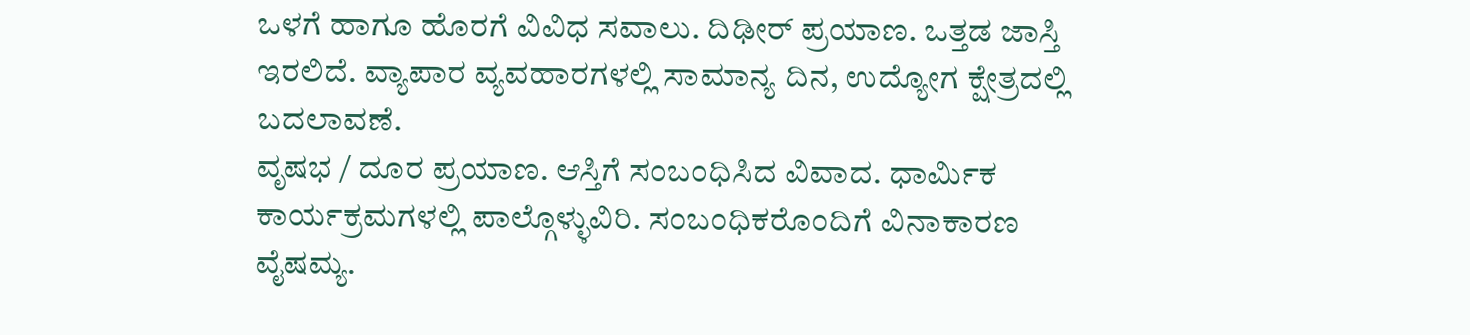ಒಳಗೆ ಹಾಗೂ ಹೊರಗೆ ವಿವಿಧ ಸವಾಲು. ದಿಢೀರ್ ಪ್ರಯಾಣ. ಒತ್ತಡ ಜಾಸ್ತಿ ಇರಲಿದೆ. ವ್ಯಾಪಾರ ವ್ಯವಹಾರಗಳಲ್ಲಿ ಸಾಮಾನ್ಯ ದಿನ, ಉದ್ಯೋಗ ಕ್ಷೇತ್ರದಲ್ಲಿ ಬದಲಾವಣೆ.
ವೃಷಭ / ದೂರ ಪ್ರಯಾಣ. ಆಸ್ತಿಗೆ ಸಂಬಂಧಿಸಿದ ವಿವಾದ. ಧಾರ್ಮಿಕ ಕಾರ್ಯಕ್ರಮಗಳಲ್ಲಿ ಪಾಲ್ಗೊಳ್ಳುವಿರಿ. ಸಂಬಂಧಿಕರೊಂದಿಗೆ ವಿನಾಕಾರಣ ವೈಷಮ್ಯ.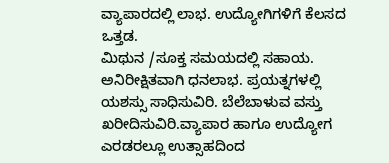ವ್ಯಾಪಾರದಲ್ಲಿ ಲಾಭ. ಉದ್ಯೋಗಿಗಳಿಗೆ ಕೆಲಸದ ಒತ್ತಡ.
ಮಿಥುನ /ಸೂಕ್ತ ಸಮಯದಲ್ಲಿ ಸಹಾಯ. ಅನಿರೀಕ್ಷಿತವಾಗಿ ಧನಲಾಭ. ಪ್ರಯತ್ನಗಳಲ್ಲಿ ಯಶಸ್ಸು ಸಾಧಿಸುವಿರಿ. ಬೆಲೆಬಾಳುವ ವಸ್ತು ಖರೀದಿಸುವಿರಿ.ವ್ಯಾಪಾರ ಹಾಗೂ ಉದ್ಯೋಗ ಎರಡರಲ್ಲೂ ಉತ್ಸಾಹದಿಂದ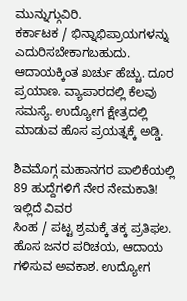ಮುನ್ನುಗ್ಗುವಿರಿ.
ಕರ್ಕಾಟಕ / ಭಿನ್ನಾಭಿಪ್ರಾಯಗಳನ್ನು ಎದುರಿಸಬೇಕಾಗಬಹುದು. ಆದಾಯಕ್ಕಿಂತ ಖರ್ಚು ಹೆಚ್ಚು. ದೂರ ಪ್ರಯಾಣ. ವ್ಯಾಪಾರದಲ್ಲಿ ಕೆಲವು ಸಮಸ್ಯೆ. ಉದ್ಯೋಗ ಕ್ಷೇತ್ರದಲ್ಲಿ ಮಾಡುವ ಹೊಸ ಪ್ರಯತ್ನಕ್ಕೆ ಅಡ್ಡಿ.

ಶಿವಮೊಗ್ಗ ಮಹಾನಗರ ಪಾಲಿಕೆಯಲ್ಲಿ 89 ಹುದ್ದೆಗಳಿಗೆ ನೇರ ನೇಮಕಾತಿ! ಇಲ್ಲಿದೆ ವಿವರ
ಸಿಂಹ / ಪಟ್ಟ ಶ್ರಮಕ್ಕೆ ತಕ್ಕ ಪ್ರತಿಫಲ. ಹೊಸ ಜನರ ಪರಿಚಯ, ಆದಾಯ ಗಳಿಸುವ ಅವಕಾಶ. ಉದ್ಯೋಗ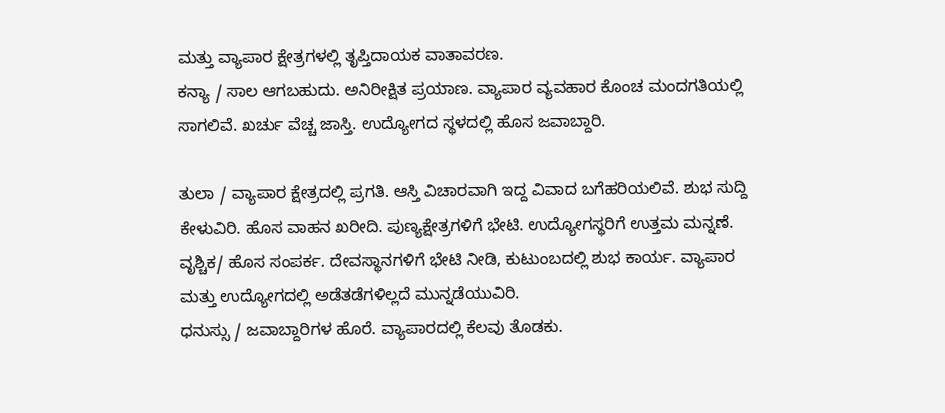ಮತ್ತು ವ್ಯಾಪಾರ ಕ್ಷೇತ್ರಗಳಲ್ಲಿ ತೃಪ್ತಿದಾಯಕ ವಾತಾವರಣ.
ಕನ್ಯಾ / ಸಾಲ ಆಗಬಹುದು. ಅನಿರೀಕ್ಷಿತ ಪ್ರಯಾಣ. ವ್ಯಾಪಾರ ವ್ಯವಹಾರ ಕೊಂಚ ಮಂದಗತಿಯಲ್ಲಿ ಸಾಗಲಿವೆ. ಖರ್ಚು ವೆಚ್ಚ ಜಾಸ್ತಿ. ಉದ್ಯೋಗದ ಸ್ಥಳದಲ್ಲಿ ಹೊಸ ಜವಾಬ್ದಾರಿ.

ತುಲಾ / ವ್ಯಾಪಾರ ಕ್ಷೇತ್ರದಲ್ಲಿ ಪ್ರಗತಿ. ಆಸ್ತಿ ವಿಚಾರವಾಗಿ ಇದ್ದ ವಿವಾದ ಬಗೆಹರಿಯಲಿವೆ. ಶುಭ ಸುದ್ದಿ ಕೇಳುವಿರಿ. ಹೊಸ ವಾಹನ ಖರೀದಿ. ಪುಣ್ಯಕ್ಷೇತ್ರಗಳಿಗೆ ಭೇಟಿ. ಉದ್ಯೋಗಸ್ಥರಿಗೆ ಉತ್ತಮ ಮನ್ನಣೆ.
ವೃಶ್ಚಿಕ/ ಹೊಸ ಸಂಪರ್ಕ. ದೇವಸ್ಥಾನಗಳಿಗೆ ಭೇಟಿ ನೀಡಿ, ಕುಟುಂಬದಲ್ಲಿ ಶುಭ ಕಾರ್ಯ. ವ್ಯಾಪಾರ ಮತ್ತು ಉದ್ಯೋಗದಲ್ಲಿ ಅಡೆತಡೆಗಳಿಲ್ಲದೆ ಮುನ್ನಡೆಯುವಿರಿ.
ಧನುಸ್ಸು / ಜವಾಬ್ದಾರಿಗಳ ಹೊರೆ. ವ್ಯಾಪಾರದಲ್ಲಿ ಕೆಲವು ತೊಡಕು.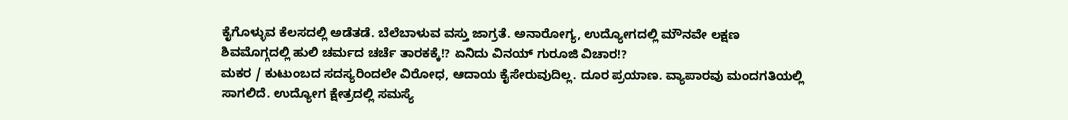ಕೈಗೊಳ್ಳುವ ಕೆಲಸದಲ್ಲಿ ಅಡೆತಡೆ. ಬೆಲೆಬಾಳುವ ವಸ್ತು ಜಾಗ್ರತೆ. ಅನಾರೋಗ್ಯ, ಉದ್ಯೋಗದಲ್ಲಿ ಮೌನವೇ ಲಕ್ಷಣ
ಶಿವಮೊಗ್ಗದಲ್ಲಿ ಹುಲಿ ಚರ್ಮದ ಚರ್ಚೆ ತಾರಕಕ್ಕೆ!? ಏನಿದು ವಿನಯ್ ಗುರೂಜಿ ವಿಚಾರ!?
ಮಕರ / ಕುಟುಂಬದ ಸದಸ್ಯರಿಂದಲೇ ವಿರೋಧ, ಆದಾಯ ಕೈಸೇರುವುದಿಲ್ಲ. ದೂರ ಪ್ರಯಾಣ. ವ್ಯಾಪಾರವು ಮಂದಗತಿಯಲ್ಲಿ ಸಾಗಲಿದೆ. ಉದ್ಯೋಗ ಕ್ಷೇತ್ರದಲ್ಲಿ ಸಮಸ್ಯೆ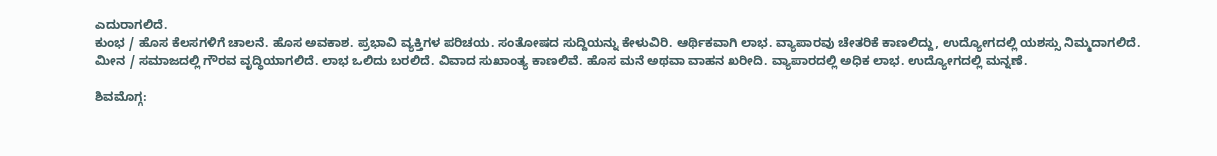ಎದುರಾಗಲಿದೆ.
ಕುಂಭ / ಹೊಸ ಕೆಲಸಗಳಿಗೆ ಚಾಲನೆ. ಹೊಸ ಅವಕಾಶ. ಪ್ರಭಾವಿ ವ್ಯಕ್ತಿಗಳ ಪರಿಚಯ. ಸಂತೋಷದ ಸುದ್ದಿಯನ್ನು ಕೇಳುವಿರಿ. ಆರ್ಥಿಕವಾಗಿ ಲಾಭ. ವ್ಯಾಪಾರವು ಚೇತರಿಕೆ ಕಾಣಲಿದ್ದು, ಉದ್ಯೋಗದಲ್ಲಿ ಯಶಸ್ಸು ನಿಮ್ಮದಾಗಲಿದೆ.
ಮೀನ / ಸಮಾಜದಲ್ಲಿ ಗೌರವ ವೃದ್ಧಿಯಾಗಲಿದೆ. ಲಾಭ ಒಲಿದು ಬರಲಿದೆ. ವಿವಾದ ಸುಖಾಂತ್ಯ ಕಾಣಲಿವೆ. ಹೊಸ ಮನೆ ಅಥವಾ ವಾಹನ ಖರೀದಿ. ವ್ಯಾಪಾರದಲ್ಲಿ ಅಧಿಕ ಲಾಭ. ಉದ್ಯೋಗದಲ್ಲಿ ಮನ್ನಣೆ.

ಶಿವಮೊಗ್ಗ: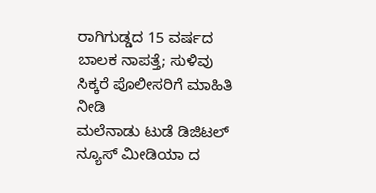ರಾಗಿಗುಡ್ಡದ 15 ವರ್ಷದ ಬಾಲಕ ನಾಪತ್ತೆ; ಸುಳಿವು ಸಿಕ್ಕರೆ ಪೊಲೀಸರಿಗೆ ಮಾಹಿತಿ ನೀಡಿ
ಮಲೆನಾಡು ಟುಡೆ ಡಿಜಿಟಲ್ ನ್ಯೂಸ್ ಮೀಡಿಯಾ ದ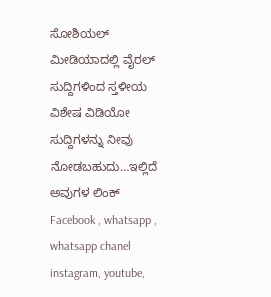ಸೋಶಿಯಲ್ ಮೀಡಿಯಾದಲ್ಲಿ ವೈರಲ್ ಸುದ್ದಿಗಳಿಂದ ಸ್ತಳೀಯ ವಿಶೇಷ ವಿಡಿಯೋ ಸುದ್ದಿಗಳನ್ನು ನೀವು ನೋಡಬಹುದು…ಇಲ್ಲಿದೆ ಅವುಗಳ ಲಿಂಕ್ Facebook , whatsapp , whatsapp chanel instagram, youtube,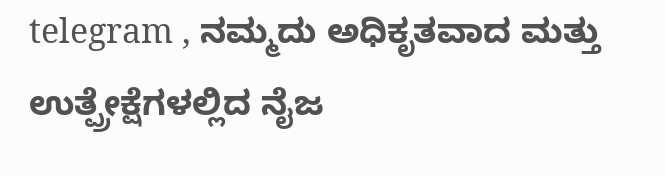telegram , ನಮ್ಮದು ಅಧಿಕೃತವಾದ ಮತ್ತು ಉತ್ಪ್ರೇಕ್ಷೆಗಳಲ್ಲಿದ ನೈಜ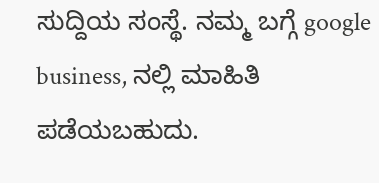ಸುದ್ದಿಯ ಸಂಸ್ಥೆ. ನಮ್ಮ ಬಗ್ಗೆ google business, ನಲ್ಲಿ ಮಾಹಿತಿ ಪಡೆಯಬಹುದು.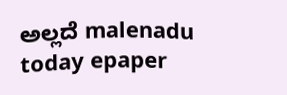ಅಲ್ಲದೆ malenadu today epaper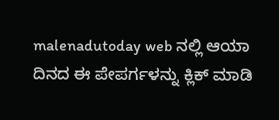malenadutoday web ನಲ್ಲಿ ಆಯಾ ದಿನದ ಈ ಪೇಪರ್ಗಳನ್ನು ಕ್ಲಿಕ್ ಮಾಡಿ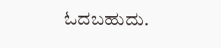ಓದಬಹುದು.